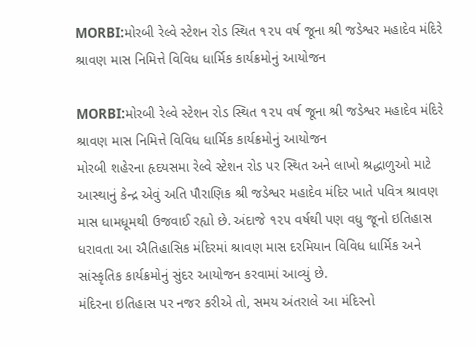MORBI:મોરબી રેલ્વે સ્ટેશન રોડ સ્થિત ૧૨૫ વર્ષ જૂના શ્રી જડેશ્વર મહાદેવ મંદિરે શ્રાવણ માસ નિમિત્તે વિવિધ ધાર્મિક કાર્યક્રમોનું આયોજન

MORBI:મોરબી રેલ્વે સ્ટેશન રોડ સ્થિત ૧૨૫ વર્ષ જૂના શ્રી જડેશ્વર મહાદેવ મંદિરે શ્રાવણ માસ નિમિત્તે વિવિધ ધાર્મિક કાર્યક્રમોનું આયોજન
મોરબી શહેરના હૃદયસમા રેલ્વે સ્ટેશન રોડ પર સ્થિત અને લાખો શ્રદ્ધાળુઓ માટે આસ્થાનું કેન્દ્ર એવું અતિ પૌરાણિક શ્રી જડેશ્વર મહાદેવ મંદિર ખાતે પવિત્ર શ્રાવણ માસ ધામધૂમથી ઉજવાઈ રહ્યો છે. અંદાજે ૧૨૫ વર્ષથી પણ વધુ જૂનો ઇતિહાસ ધરાવતા આ ઐતિહાસિક મંદિરમાં શ્રાવણ માસ દરમિયાન વિવિધ ધાર્મિક અને સાંસ્કૃતિક કાર્યક્રમોનું સુંદર આયોજન કરવામાં આવ્યું છે.
મંદિરના ઇતિહાસ પર નજર કરીએ તો, સમય અંતરાલે આ મંદિરનો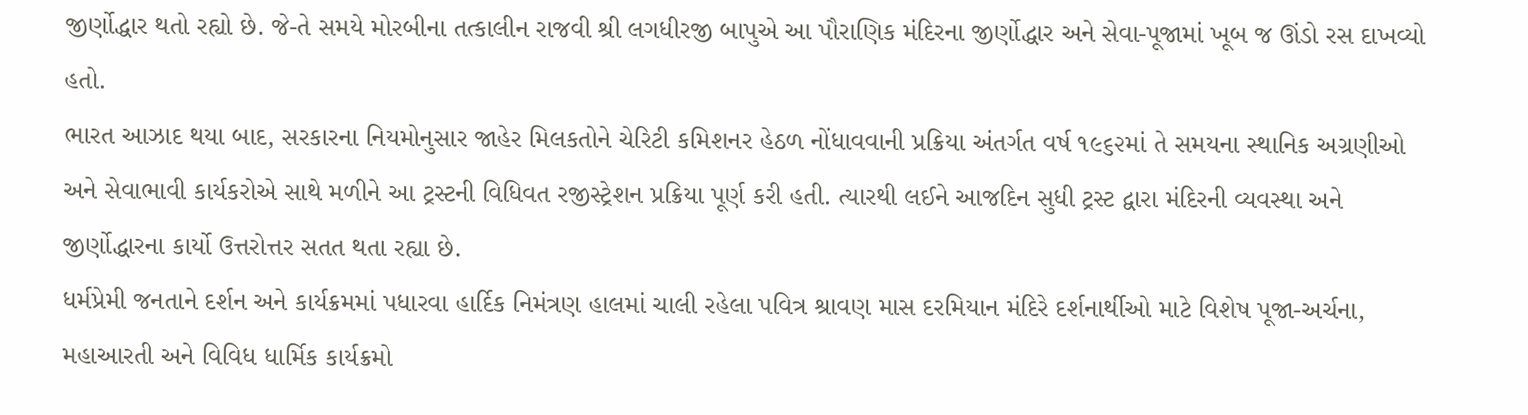જીર્ણોદ્ધાર થતો રહ્યો છે. જે-તે સમયે મોરબીના તત્કાલીન રાજવી શ્રી લગધીરજી બાપુએ આ પૌરાણિક મંદિરના જીર્ણોદ્ધાર અને સેવા-પૂજામાં ખૂબ જ ઊંડો રસ દાખવ્યો હતો.
ભારત આઝાદ થયા બાદ, સરકારના નિયમોનુસાર જાહેર મિલકતોને ચેરિટી કમિશનર હેઠળ નોંધાવવાની પ્રક્રિયા અંતર્ગત વર્ષ ૧૯૬૨માં તે સમયના સ્થાનિક અગ્રણીઓ અને સેવાભાવી કાર્યકરોએ સાથે મળીને આ ટ્રસ્ટની વિધિવત રજીસ્ટ્રેશન પ્રક્રિયા પૂર્ણ કરી હતી. ત્યારથી લઈને આજદિન સુધી ટ્રસ્ટ દ્વારા મંદિરની વ્યવસ્થા અને જીર્ણોદ્ધારના કાર્યો ઉત્તરોત્તર સતત થતા રહ્યા છે.
ધર્મપ્રેમી જનતાને દર્શન અને કાર્યક્રમમાં પધારવા હાર્દિક નિમંત્રણ હાલમાં ચાલી રહેલા પવિત્ર શ્રાવણ માસ દરમિયાન મંદિરે દર્શનાર્થીઓ માટે વિશેષ પૂજા-અર્ચના, મહાઆરતી અને વિવિધ ધાર્મિક કાર્યક્રમો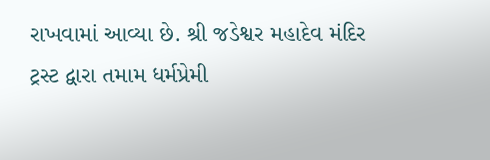રાખવામાં આવ્યા છે. શ્રી જડેશ્વર મહાદેવ મંદિર ટ્રસ્ટ દ્વારા તમામ ધર્મપ્રેમી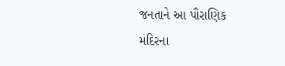જનતાને આ પૌરાણિક મંદિરના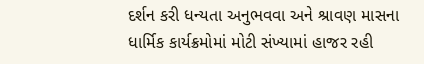દર્શન કરી ધન્યતા અનુભવવા અને શ્રાવણ માસના ધાર્મિક કાર્યક્રમોમાં મોટી સંખ્યામાં હાજર રહી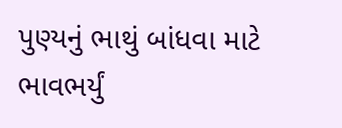પુણ્યનું ભાથું બાંધવા માટે ભાવભર્યું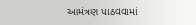આમંત્રણ પાઠવવામાં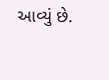આવ્યું છે.